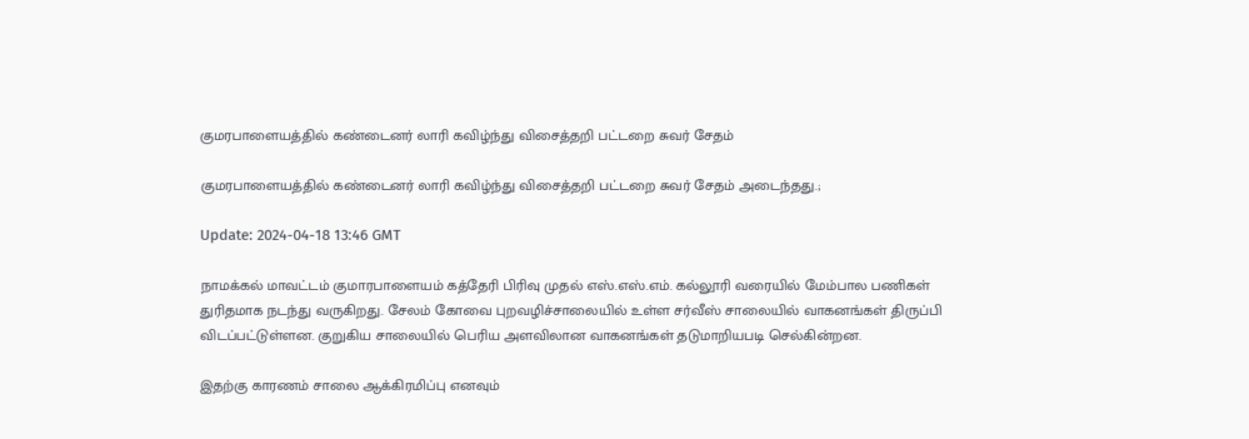குமரபாளையத்தில் கண்டைனர் லாரி கவிழ்ந்து விசைத்தறி பட்டறை சுவர் சேதம்

குமரபாளையத்தில் கண்டைனர் லாரி கவிழ்ந்து விசைத்தறி பட்டறை சுவர் சேதம் அடைந்தது.;

Update: 2024-04-18 13:46 GMT

நாமக்கல் மாவட்டம் குமாரபாளையம் கத்தேரி பிரிவு முதல் எஸ்.எஸ்.எம். கல்லூரி வரையில் மேம்பால பணிகள் துரிதமாக நடந்து வருகிறது. சேலம் கோவை புறவழிச்சாலையில் உள்ள சர்வீஸ் சாலையில் வாகனங்கள் திருப்பி விடப்பட்டுள்ளன. குறுகிய சாலையில் பெரிய அளவிலான வாகனங்கள் தடுமாறியபடி செல்கின்றன.

இதற்கு காரணம் சாலை ஆக்கிரமிப்பு எனவும்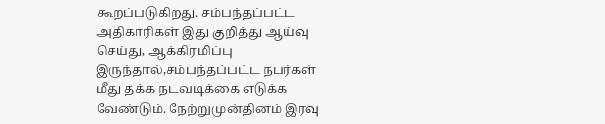கூறப்படுகிறது. சம்பந்தப்பட்ட அதிகாரிகள் இது குறித்து ஆய்வு செய்து, ஆக்கிரமிப்பு இருந்தால்,சம்பந்தப்பட்ட நபர்கள் மீது தக்க நடவடிக்கை எடுக்க வேண்டும். நேற்றுமுன்தினம் இரவு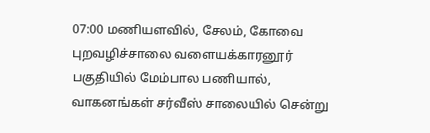07:00 மணியளவில், சேலம், கோவை புறவழிச்சாலை வளையக்காரனூர் பகுதியில் மேம்பால பணியால், வாகனங்கள் சர்வீஸ் சாலையில் சென்று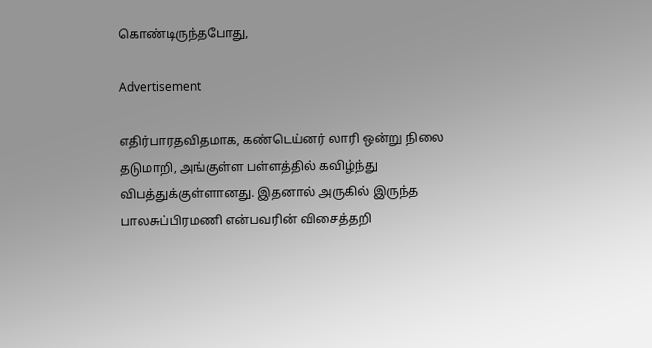கொண்டிருந்தபோது,

Advertisement

எதிர்பாரதவிதமாக, கண்டெய்னர் லாரி ஒன்று நிலை தடுமாறி, அங்குள்ள பள்ளத்தில் கவிழ்ந்து விபத்துக்குள்ளானது. இதனால் அருகில் இருந்த பாலசுப்பிரமணி என்பவரின் விசைத்தறி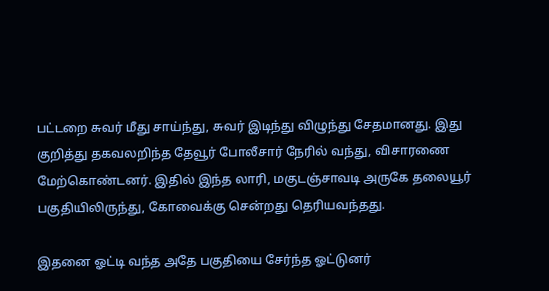பட்டறை சுவர் மீது சாய்ந்து, சுவர் இடிந்து விழுந்து சேதமானது. இது குறித்து தகவலறிந்த தேவூர் போலீசார் நேரில் வந்து, விசாரணை மேற்கொண்டனர். இதில் இந்த லாரி, மகுடஞ்சாவடி அருகே தலையூர் பகுதியிலிருந்து, கோவைக்கு சென்றது தெரியவந்தது.

இதனை ஓட்டி வந்த அதே பகுதியை சேர்ந்த ஓட்டுனர்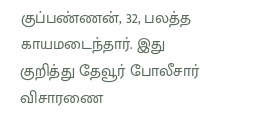குப்பண்ணன், 32, பலத்த காயமடைந்தார். இது குறித்து தேவூர் போலீசார் விசாரணை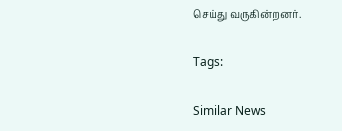செய்து வருகின்றனர்.

Tags:

Similar News